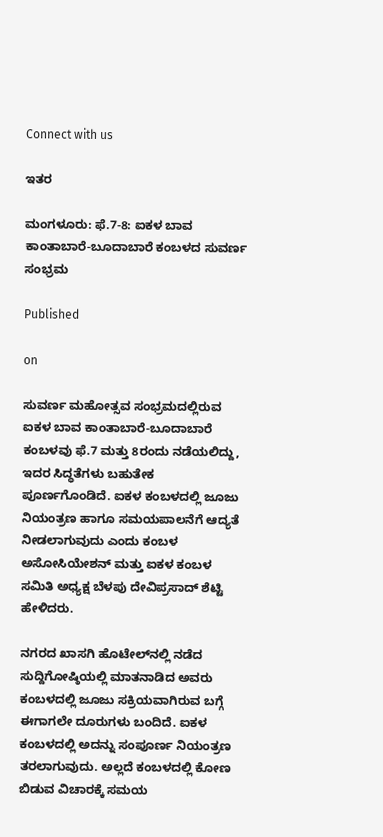Connect with us

ಇತರ

ಮಂಗಳೂರು: ಫೆ.7-8: ಐಕಳ ಬಾವ ಕಾಂತಾಬಾರೆ-ಬೂದಾಬಾರೆ ಕಂಬಳದ ಸುವರ್ಣ ಸಂಭ್ರಮ

Published

on

ಸುವರ್ಣ ಮಹೋತ್ಸವ ಸಂಭ್ರಮದಲ್ಲಿರುವ ಐಕಳ ಬಾವ ಕಾಂತಾಬಾರೆ-ಬೂದಾಬಾರೆ ಕಂಬಳವು ಫೆ.7 ಮತ್ತು 8ರಂದು ನಡೆಯಲಿದ್ದು, ಇದರ ಸಿದ್ಧತೆಗಳು ಬಹುತೇಕ ಪೂರ್ಣಗೊಂಡಿದೆ. ಐಕಳ ಕಂಬಳದಲ್ಲಿ ಜೂಜು ನಿಯಂತ್ರಣ ಹಾಗೂ ಸಮಯಪಾಲನೆಗೆ ಆದ್ಯತೆ ನೀಡಲಾಗುವುದು ಎಂದು ಕಂಬಳ ಅಸೋಸಿಯೇಶನ್ ಮತ್ತು ಐಕಳ ಕಂಬಳ ಸಮಿತಿ ಅಧ್ಯಕ್ಷ ಬೆಳಪು ದೇವಿಪ್ರಸಾದ್‌ ಶೆಟ್ಟಿ ಹೇಳಿದರು.

ನಗರದ ಖಾಸಗಿ ಹೊಟೇಲ್‌ನಲ್ಲಿ ನಡೆದ ಸುದ್ದಿಗೋಷ್ಠಿಯಲ್ಲಿ ಮಾತನಾಡಿದ ಅವರು ಕಂಬಳದಲ್ಲಿ ಜೂಜು ಸಕ್ರಿಯವಾಗಿರುವ ಬಗ್ಗೆ ಈಗಾಗಲೇ ದೂರುಗಳು ಬಂದಿದೆ. ಐಕಳ ಕಂಬಳದಲ್ಲಿ ಅದನ್ನು ಸಂಪೂರ್ಣ ನಿಯಂತ್ರಣ ತರಲಾಗುವುದು. ಅಲ್ಲದೆ ಕಂಬಳದಲ್ಲಿ ಕೋಣ ಬಿಡುವ ವಿಚಾರಕ್ಕೆ ಸಮಯ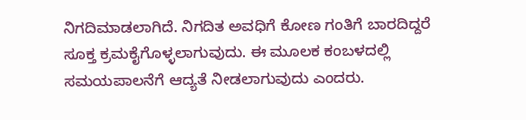ನಿಗದಿಮಾಡಲಾಗಿದೆ. ನಿಗದಿತ ಅವಧಿಗೆ ಕೋಣ ಗಂತಿಗೆ ಬಾರದಿದ್ದರೆ ಸೂಕ್ತ ಕ್ರಮಕೈಗೊಳ್ಳಲಾಗುವುದು. ಈ ಮೂಲಕ ಕಂಬಳದಲ್ಲಿ ಸಮಯಪಾಲನೆಗೆ ಆದ್ಯತೆ ನೀಡಲಾಗುವುದು ಎಂದರು.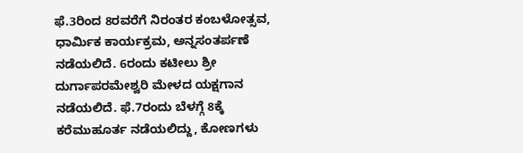ಫೆ.3ರಿಂದ 8ರವರೆಗೆ ನಿರಂತರ ಕಂಬಳೋತ್ಸವ, ಧಾರ್ಮಿಕ ಕಾರ್ಯಕ್ರಮ, ಅನ್ನಸಂತರ್ಪಣೆ ನಡೆಯಲಿದೆ. 6ರಂದು ಕಟೀಲು ಶ್ರೀ ದುರ್ಗಾಪರಮೇಶ್ವರಿ ಮೇಳದ ಯಕ್ಷಗಾನ ನಡೆಯಲಿದೆ. ಫೆ.7ರಂದು ಬೆಳಗ್ಗೆ 8ಕ್ಕೆ ಕರೆಮುಹೂರ್ತ ನಡೆಯಲಿದ್ದು, ಕೋಣಗಳು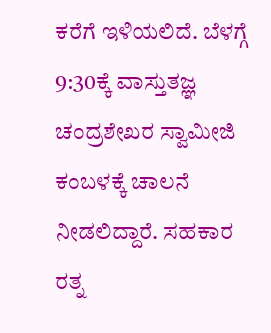ಕರೆಗೆ ಇಳಿಯಲಿದೆ. ಬೆಳಗ್ಗೆ 9:30ಕ್ಕೆ ವಾಸ್ತುತಜ್ಞ ಚಂದ್ರಶೇಖರ ಸ್ವಾಮೀಜಿ ಕಂಬಳಕ್ಕೆ ಚಾಲನೆ ನೀಡಲಿದ್ದಾರೆ. ಸಹಕಾರ ರತ್ನ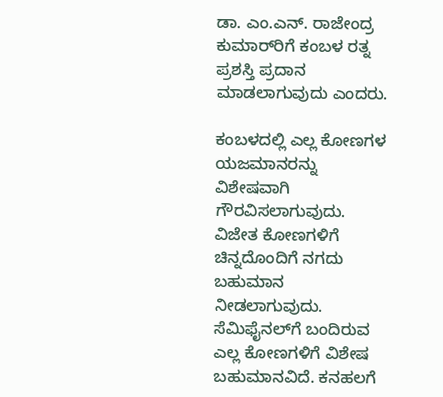ಡಾ. ಎಂ.ಎನ್. ರಾಜೇಂದ್ರ ಕುಮಾರ್‌ರಿಗೆ ಕಂಬಳ ರತ್ನ ಪ್ರಶಸ್ತಿ ಪ್ರದಾನ ಮಾಡಲಾಗುವುದು ಎಂದರು.

ಕಂಬಳದಲ್ಲಿ ಎಲ್ಲ ಕೋಣಗಳ ಯಜಮಾನರನ್ನು ವಿಶೇಷವಾಗಿ ಗೌರವಿಸಲಾಗುವುದು. ವಿಜೇತ ಕೋಣಗಳಿಗೆ ಚಿನ್ನದೊಂದಿಗೆ ನಗದು ಬಹುಮಾನ ನೀಡಲಾಗುವುದು. ಸೆಮಿಫೈನಲ್‌ಗೆ ಬಂದಿರುವ ಎಲ್ಲ ಕೋಣಗಳಿಗೆ ವಿಶೇಷ ಬಹುಮಾನವಿದೆ. ಕನಹಲಗೆ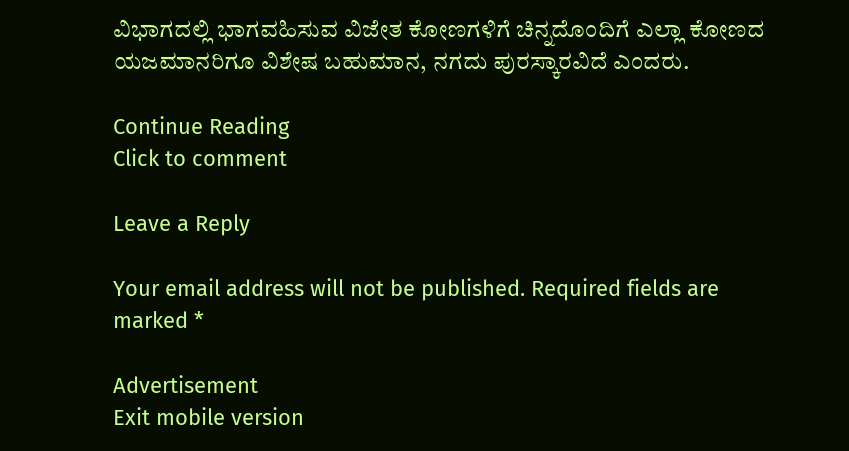ವಿಭಾಗದಲ್ಲಿ ಭಾಗವಹಿಸುವ ವಿಜೇತ ಕೋಣಗಳಿಗೆ ಚಿನ್ನದೊಂದಿಗೆ ಎಲ್ಲಾ ಕೋಣದ ಯಜಮಾನರಿಗೂ ವಿಶೇಷ ಬಹುಮಾನ, ನಗದು ಪುರಸ್ಕಾರವಿದೆ ಎಂದರು.

Continue Reading
Click to comment

Leave a Reply

Your email address will not be published. Required fields are marked *

Advertisement
Exit mobile version